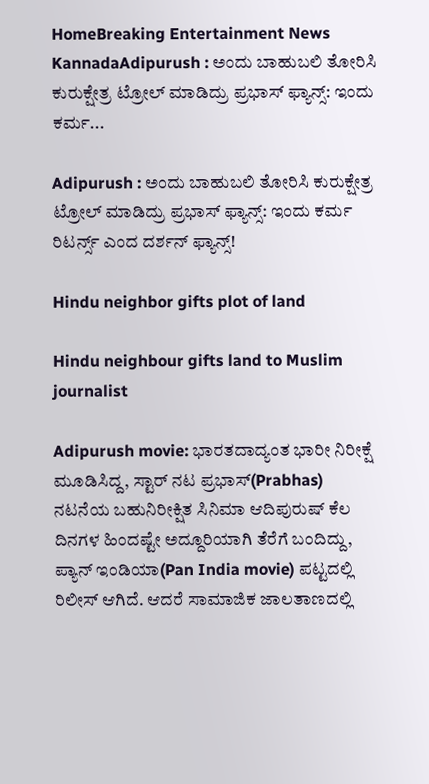HomeBreaking Entertainment News KannadaAdipurush : ಅಂದು ಬಾಹುಬಲಿ ತೋರಿಸಿ ಕುರುಕ್ಷೇತ್ರ ಟ್ರೋಲ್ ಮಾಡಿದ್ರು ಪ್ರಭಾಸ್ ಫ್ಯಾನ್ಸ್: ಇಂದು ಕರ್ಮ...

Adipurush : ಅಂದು ಬಾಹುಬಲಿ ತೋರಿಸಿ ಕುರುಕ್ಷೇತ್ರ ಟ್ರೋಲ್ ಮಾಡಿದ್ರು ಪ್ರಭಾಸ್ ಫ್ಯಾನ್ಸ್: ಇಂದು ಕರ್ಮ ರಿಟರ್ನ್ಸ್ ಎಂದ ದರ್ಶನ್ ಫ್ಯಾನ್ಸ್!

Hindu neighbor gifts plot of land

Hindu neighbour gifts land to Muslim journalist

Adipurush movie: ಭಾರತದಾದ್ಯಂತ ಭಾರೀ ನಿರೀಕ್ಷೆ ಮೂಡಿಸಿದ್ದ, ಸ್ಟಾರ್ ನಟ ಪ್ರಭಾಸ್(Prabhas) ನಟನೆಯ ಬಹುನಿರೀಕ್ಷಿತ ಸಿನಿಮಾ ಆದಿಪುರುಷ್ ಕೆಲ ದಿನಗಳ ಹಿಂದಷ್ಟೇ ಅದ್ದೂರಿಯಾಗಿ ತೆರೆಗೆ ಬಂದಿದ್ದು, ಪ್ಯಾನ್ ಇಂಡಿಯಾ(Pan India movie) ಪಟ್ಟದಲ್ಲಿ ರಿಲೀಸ್ ಆಗಿದೆ. ಆದರೆ ಸಾಮಾಜಿಕ ಜಾಲತಾಣದಲ್ಲಿ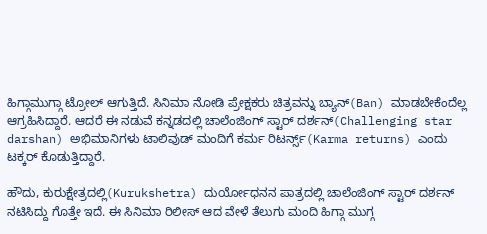ಹಿಗ್ಗಾಮುಗ್ಗಾ ಟ್ರೋಲ್ ಆಗುತ್ತಿದೆ. ಸಿನಿಮಾ ನೋಡಿ ಪ್ರೇಕ್ಷಕರು ಚಿತ್ರವನ್ನು ಬ್ಯಾನ್(Ban) ಮಾಡಬೇಕೆಂದೆಲ್ಲ ಆಗ್ರಹಿಸಿದ್ದಾರೆ. ಆದರೆ ಈ ನಡುವೆ ಕನ್ನಡದಲ್ಲಿ ಚಾಲೆಂಜಿಂಗ್‌ ಸ್ಟಾರ್‌ ದರ್ಶನ್‌(Challenging star darshan) ಅಭಿಮಾನಿಗಳು ಟಾಲಿವುಡ್‌ ಮಂದಿಗೆ ಕರ್ಮ ರಿಟರ್ನ್ಸ್‌(Karma returns) ಎಂದು ಟಕ್ಕರ್‌ ಕೊಡುತ್ತಿದ್ದಾರೆ.

ಹೌದು, ಕುರುಕ್ಷೇತ್ರದಲ್ಲಿ(Kurukshetra) ದುರ್ಯೋಧನನ ಪಾತ್ರದಲ್ಲಿ ಚಾಲೆಂಜಿಂಗ್ ಸ್ಟಾರ್ ದರ್ಶನ್ ನಟಿಸಿದ್ದು ಗೊತ್ತೇ ಇದೆ. ಈ ಸಿನಿಮಾ ರಿಲೀಸ್ ಆದ ವೇಳೆ ತೆಲುಗು ಮಂದಿ ಹಿಗ್ಗಾ ಮುಗ್ಗ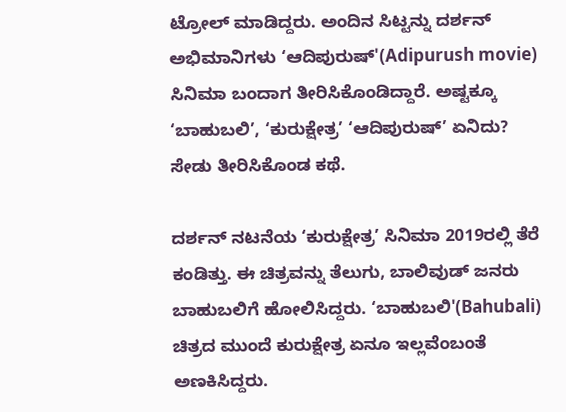ಟ್ರೋಲ್ ಮಾಡಿದ್ದರು. ಅಂದಿನ ಸಿಟ್ಟನ್ನು ದರ್ಶನ್ ಅಭಿಮಾನಿಗಳು ‘ಆದಿಪುರುಷ್'(Adipurush movie) ಸಿನಿಮಾ ಬಂದಾಗ ತೀರಿಸಿಕೊಂಡಿದ್ದಾರೆ. ಅಷ್ಟಕ್ಕೂ ‘ಬಾಹುಬಲಿ’, ‘ಕುರುಕ್ಷೇತ್ರ’ ‘ಆದಿಪುರುಷ್’ ಏನಿದು? ಸೇಡು ತೀರಿಸಿಕೊಂಡ ಕಥೆ.

ದರ್ಶನ್‌ ನಟನೆಯ ‘ಕುರುಕ್ಷೇತ್ರ’ ಸಿನಿಮಾ 2019ರಲ್ಲಿ ತೆರೆ ಕಂಡಿತ್ತು. ಈ ಚಿತ್ರವನ್ನು ತೆಲುಗು, ಬಾಲಿವುಡ್‌ ಜನರು ಬಾಹುಬಲಿಗೆ ಹೋಲಿಸಿದ್ದರು. ‘ಬಾಹುಬಲಿ'(Bahubali) ಚಿತ್ರದ ಮುಂದೆ ಕುರುಕ್ಷೇತ್ರ ಏನೂ ಇಲ್ಲವೆಂಬಂತೆ ಅಣಕಿಸಿದ್ದರು.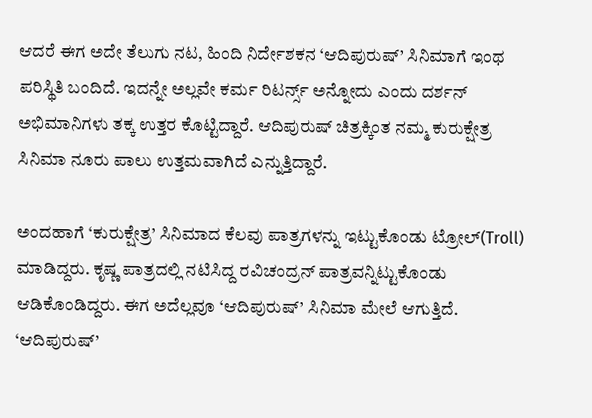ಆದರೆ ಈಗ ಅದೇ ತೆಲುಗು ನಟ, ಹಿಂದಿ ನಿರ್ದೇಶಕನ ‘ಆದಿಪುರುಷ್‌’ ಸಿನಿಮಾಗೆ ಇಂಥ ಪರಿಸ್ಥಿತಿ ಬಂದಿದೆ. ಇದನ್ನೇ ಅಲ್ಲವೇ ಕರ್ಮ ರಿಟರ್ನ್ಸ್‌ ಅನ್ನೋದು ಎಂದು ದರ್ಶನ್‌ ಅಭಿಮಾನಿಗಳು ತಕ್ಕ ಉತ್ತರ ಕೊಟ್ಟಿದ್ದಾರೆ. ಆದಿಪುರುಷ್‌ ಚಿತ್ರಕ್ಕಿಂತ ನಮ್ಮ ಕುರುಕ್ಷೇತ್ರ ಸಿನಿಮಾ ನೂರು ಪಾಲು ಉತ್ತಮವಾಗಿದೆ ಎನ್ನುತ್ತಿದ್ದಾರೆ.

ಅಂದಹಾಗೆ ‘ಕುರುಕ್ಷೇತ್ರ’ ಸಿನಿಮಾದ ಕೆಲವು ಪಾತ್ರಗಳನ್ನು ಇಟ್ಟುಕೊಂಡು ಟ್ರೋಲ್(Troll) ಮಾಡಿದ್ದರು. ಕೃಷ್ಣ ಪಾತ್ರದಲ್ಲಿ ನಟಿಸಿದ್ದ ರವಿಚಂದ್ರನ್ ಪಾತ್ರವನ್ನಿಟ್ಟುಕೊಂಡು ಆಡಿಕೊಂಡಿದ್ದರು. ಈಗ ಅದೆಲ್ಲವೂ ‘ಆದಿಪುರುಷ್’ ಸಿನಿಮಾ ಮೇಲೆ ಆಗುತ್ತಿದೆ. ‘ಆದಿಪುರುಷ್’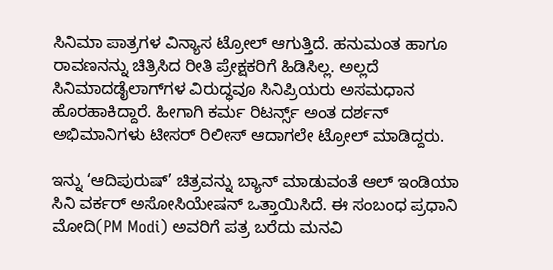ಸಿನಿಮಾ ಪಾತ್ರಗಳ ವಿನ್ಯಾಸ ಟ್ರೋಲ್ ಆಗುತ್ತಿದೆ. ಹನುಮಂತ ಹಾಗೂ ರಾವಣನನ್ನು ಚಿತ್ರಿಸಿದ ರೀತಿ ಪ್ರೇಕ್ಷಕರಿಗೆ ಹಿಡಿಸಿಲ್ಲ. ಅಲ್ಲದೆ ಸಿನಿಮಾದಡೈಲಾಗ್‌ಗಳ ವಿರುದ್ಧವೂ ಸಿನಿಪ್ರಿಯರು ಅಸಮಧಾನ ಹೊರಹಾಕಿದ್ದಾರೆ. ಹೀಗಾಗಿ ಕರ್ಮ ರಿಟರ್ನ್ಸ್ ಅಂತ ದರ್ಶನ್ ಅಭಿಮಾನಿಗಳು ಟೀಸರ್ ರಿಲೀಸ್ ಆದಾಗಲೇ ಟ್ರೋಲ್ ಮಾಡಿದ್ದರು.

ಇನ್ನು ‘ಆದಿಪುರುಷ್‌’ ಚಿತ್ರವನ್ನು ಬ್ಯಾನ್‌ ಮಾಡುವಂತೆ ಆಲ್‌ ಇಂಡಿಯಾ ಸಿನಿ ವರ್ಕರ್‌ ಅಸೋಸಿಯೇಷನ್‌ ಒತ್ತಾಯಿಸಿದೆ. ಈ ಸಂಬಂಧ ಪ್ರಧಾನಿ ಮೋದಿ(PM Modi) ಅವರಿಗೆ ಪತ್ರ ಬರೆದು ಮನವಿ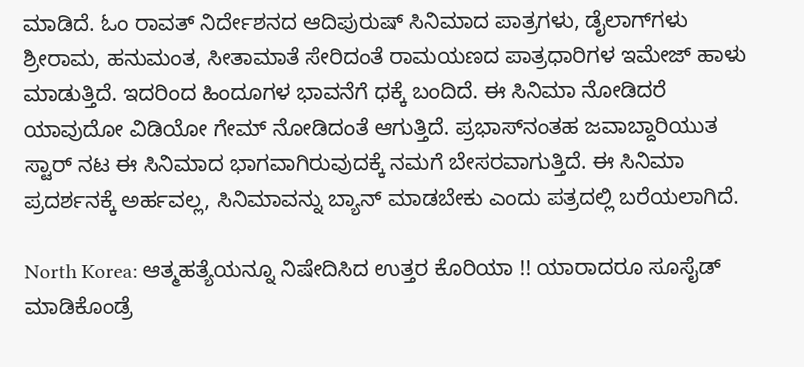ಮಾಡಿದೆ. ಓಂ ರಾವತ್‌ ನಿರ್ದೇಶನದ ಆದಿಪುರುಷ್‌ ಸಿನಿಮಾದ ಪಾತ್ರಗಳು, ಡೈಲಾಗ್‌ಗಳು ಶ್ರೀರಾಮ, ಹನುಮಂತ, ಸೀತಾಮಾತೆ ಸೇರಿದಂತೆ ರಾಮಯಣದ ಪಾತ್ರಧಾರಿಗಳ ಇಮೇಜ್‌ ಹಾಳು ಮಾಡುತ್ತಿದೆ. ಇದರಿಂದ ಹಿಂದೂಗಳ ಭಾವನೆಗೆ ಧಕ್ಕೆ ಬಂದಿದೆ. ಈ ಸಿನಿಮಾ ನೋಡಿದರೆ ಯಾವುದೋ ವಿಡಿಯೋ ಗೇಮ್‌ ನೋಡಿದಂತೆ ಆಗುತ್ತಿದೆ. ಪ್ರಭಾಸ್‌ನಂತಹ ಜವಾಬ್ದಾರಿಯುತ ಸ್ಟಾರ್‌ ನಟ ಈ ಸಿನಿಮಾದ ಭಾಗವಾಗಿರುವುದಕ್ಕೆ ನಮಗೆ ಬೇಸರವಾಗುತ್ತಿದೆ. ಈ ಸಿನಿಮಾ ಪ್ರದರ್ಶನಕ್ಕೆ ಅರ್ಹವಲ್ಲ, ಸಿನಿಮಾವನ್ನು ಬ್ಯಾನ್‌ ಮಾಡಬೇಕು ಎಂದು ಪತ್ರದಲ್ಲಿ ಬರೆಯಲಾಗಿದೆ.

North Korea: ಆತ್ಮಹತ್ಯೆಯನ್ನೂ ನಿಷೇದಿಸಿದ ಉತ್ತರ ಕೊರಿಯಾ !! ಯಾರಾದರೂ ಸೂಸೈಡ್ ಮಾಡಿಕೊಂಡ್ರೆ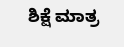ಶಿಕ್ಷೆ ಮಾತ್ರ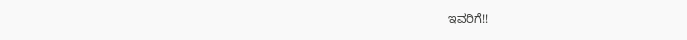ಇವರಿಗೆ!!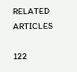RELATED ARTICLES

122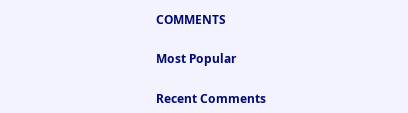COMMENTS

Most Popular

Recent Comments